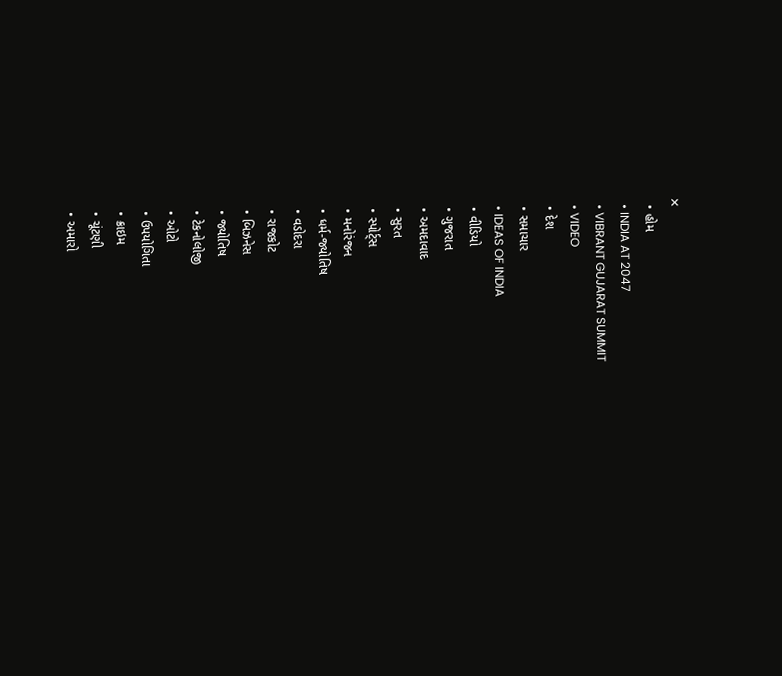✕
  • હોમ
  • INDIA AT 2047
  • VIBRANT GUJARAT SUMMIT
  • VIDEO
  • દેશ
  • સમાચાર
  • IDEAS OF INDIA
  • વીડિયો
  • ગુજરાત
  • અમદાવાદ
  • સુરત
  • સ્પોર્ટ્સ
  • મનોરંજન
  • ધર્મ-જ્યોતિષ
  • વડોદરા
  • રાજકોટ
  • બિઝનેસ
  • જ્યોતિષ
  • ટેકનોલોજી
  • ઓટો
  • ઉપયોગિતા
  • ક્રાઇમ
  • ચૂંટણી
  • અમારો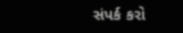સંપર્ક કરો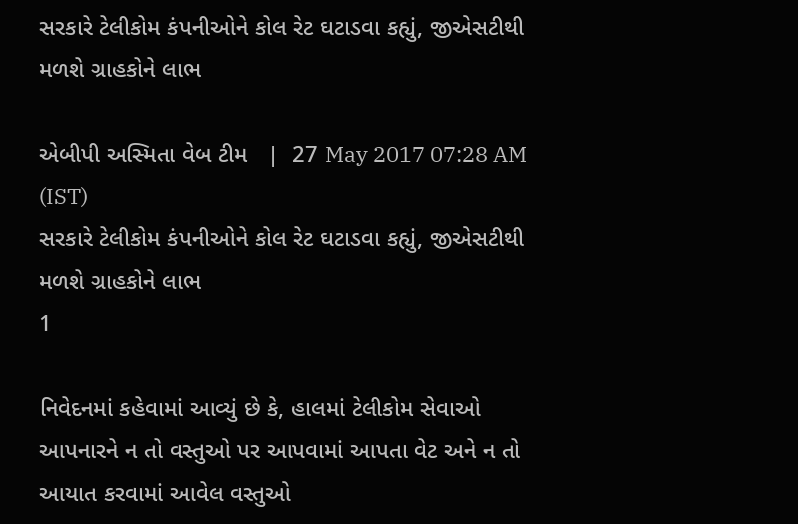સરકારે ટેલીકોમ કંપનીઓને કોલ રેટ ઘટાડવા કહ્યું, જીએસટીથી મળશે ગ્રાહકોને લાભ

એબીપી અસ્મિતા વેબ ટીમ   |  27 May 2017 07:28 AM (IST)
સરકારે ટેલીકોમ કંપનીઓને કોલ રેટ ઘટાડવા કહ્યું, જીએસટીથી મળશે ગ્રાહકોને લાભ
1

નિવેદનમાં કહેવામાં આવ્યું છે કે, હાલમાં ટેલીકોમ સેવાઓ આપનારને ન તો વસ્તુઓ પર આપવામાં આપતા વેટ અને ન તો આયાત કરવામાં આવેલ વસ્તુઓ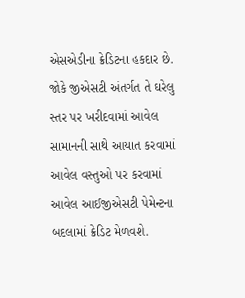એસએડીના ક્રેડિટના હકદાર છે. જોકે જીએસટી અંતર્ગત તે ઘરેલુ સ્તર પર ખરીદવામાં આવેલ સામાનની સાથે આયાત કરવામાં આવેલ વસ્તુઓ પર કરવામાં આવેલ આઈજીએસટી પેમેન્ટના બદલામાં ક્રેડિટ મેળવશે.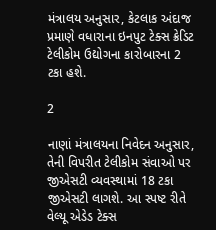મંત્રાલય અનુસાર, કેટલાક અંદાજ પ્રમાણે વધારાના ઇનપુટ ટેક્સ ક્રેડિટ ટેલીકોમ ઉદ્યોગના કારોબારના 2 ટકા હશે.

2

નાણાં મંત્રાલયના નિવેદન અનુસાર, તેની વિપરીત ટેલીકોમ સંવાઓ પર જીએસટી વ્યવસ્થામાં 18 ટકા જીએસટી લાગશે. આ સ્પષ્ટ રીતે વેલ્યૂ એડેડ ટેક્સ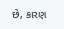છે, કારણ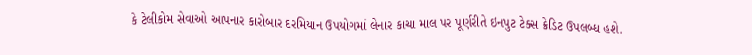કે ટેલીકોમ સેવાઓ આપનાર કારોબાર દરમિયાન ઉપયોગમાં લેનાર કાચા માલ પર પૂર્ણરીતે ઇનપુટ ટેક્સ ક્રેડિટ ઉપલબ્ધ હશે.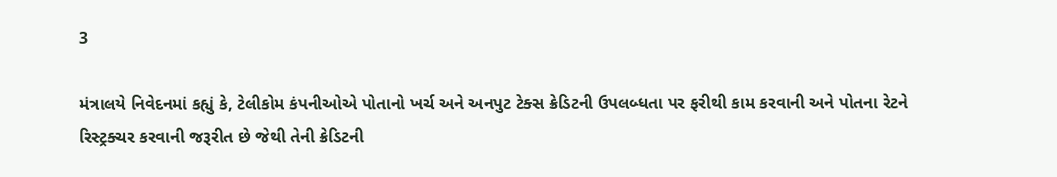3

મંત્રાલયે નિવેદનમાં કહ્યું કે, ટેલીકોમ કંપનીઓએ પોતાનો ખર્ચ અને અનપુટ ટેક્સ ક્રેડિટની ઉપલબ્ધતા પર ફરીથી કામ કરવાની અને પોતના રેટને રિસ્ટ્રક્ચર કરવાની જરૂરીત છે જેથી તેની ક્રેડિટની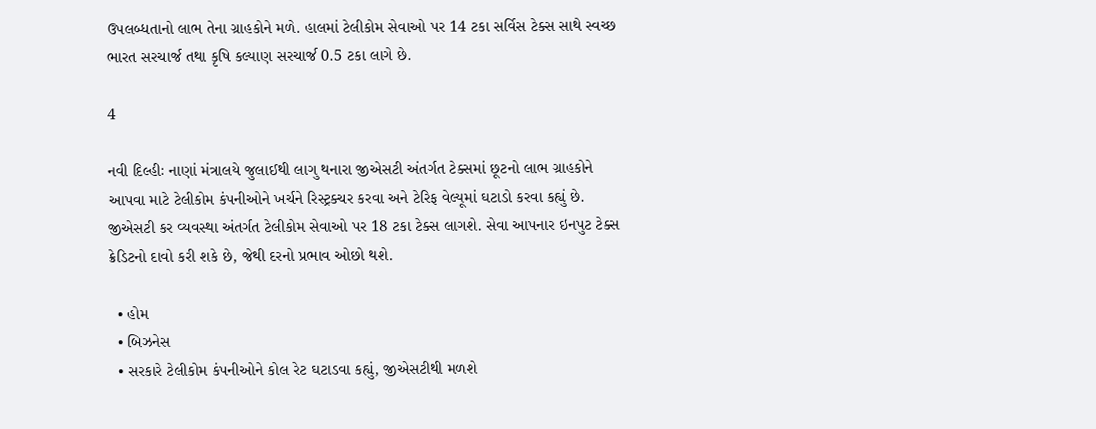ઉપલબ્ધતાનો લાભ તેના ગ્રાહકોને મળે. હાલમાં ટેલીકોમ સેવાઓ પર 14 ટકા સર્વિસ ટેક્સ સાથે સ્વચ્છ ભારત સરચાર્જ તથા કૃષિ કલ્યાણ સરચાર્જ 0.5 ટકા લાગે છે.

4

નવી દિલ્હીઃ નાણાં મંત્રાલયે જુલાઈથી લાગુ થનારા જીએસટી અંતર્ગત ટેક્સમાં છૂટનો લાભ ગ્રાહકોને આપવા માટે ટેલીકોમ કંપનીઓને ખર્ચને રિસ્ટ્રક્ચર કરવા અને ટેરિફ વેલ્યૂમાં ઘટાડો કરવા કહ્યું છે. જીએસટી કર વ્યવસ્થા અંતર્ગત ટેલીકોમ સેવાઓ પર 18 ટકા ટેક્સ લાગશે. સેવા આપનાર ઇનપુટ ટેક્સ ક્રેડિટનો દાવો કરી શકે છે, જેથી દરનો પ્રભાવ ઓછો થશે.

  • હોમ
  • બિઝનેસ
  • સરકારે ટેલીકોમ કંપનીઓને કોલ રેટ ઘટાડવા કહ્યું, જીએસટીથી મળશે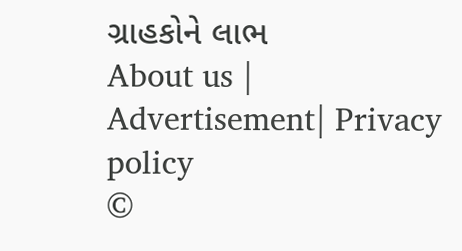ગ્રાહકોને લાભ
About us | Advertisement| Privacy policy
©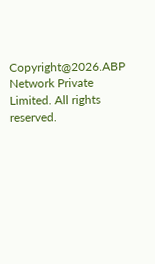Copyright@2026.ABP Network Private Limited. All rights reserved.